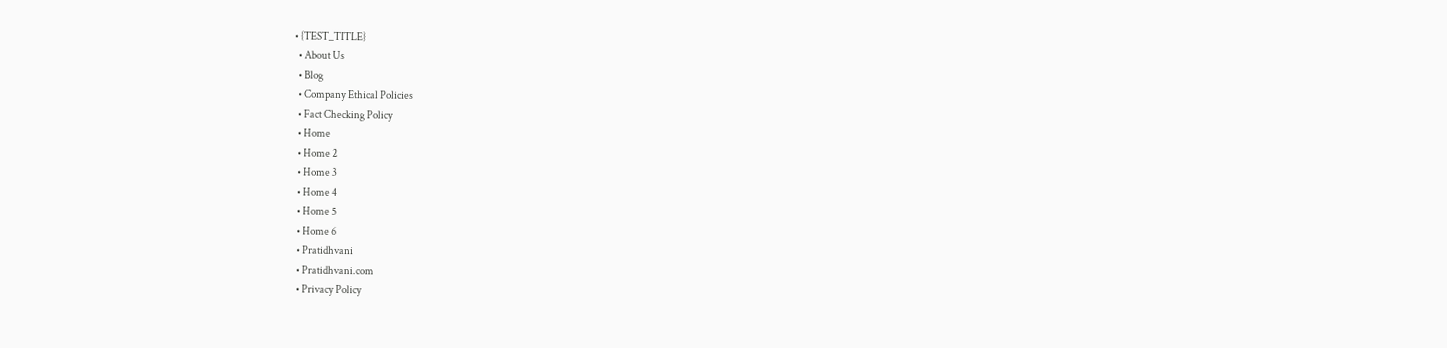• {TEST_TITLE}
  • About Us
  • Blog
  • Company Ethical Policies
  • Fact Checking Policy
  • Home
  • Home 2
  • Home 3
  • Home 4
  • Home 5
  • Home 6
  • Pratidhvani
  • Pratidhvani.com
  • Privacy Policy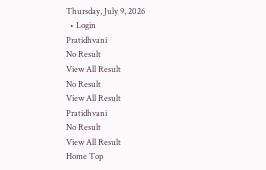Thursday, July 9, 2026
  • Login
Pratidhvani
No Result
View All Result
No Result
View All Result
Pratidhvani
No Result
View All Result
Home Top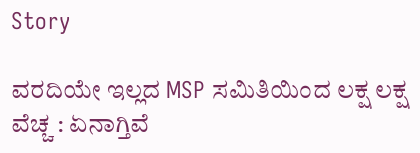Story

ವರದಿಯೇ ಇಲ್ಲದ MSP ಸಮಿತಿಯಿಂದ ಲಕ್ಷ ಲಕ್ಷ ವೆಚ್ಚ : ಏನಾಗ್ತಿವೆ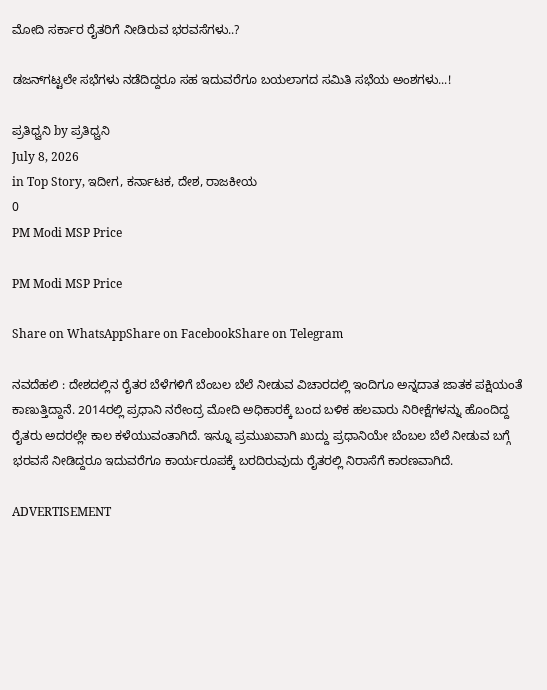ಮೋದಿ ಸರ್ಕಾರ ರೈತರಿಗೆ ನೀಡಿರುವ ಭರವಸೆಗಳು..?

ಡಜನ್‌ಗಟ್ಟಲೇ ಸಭೆಗಳು ನಡೆದಿದ್ದರೂ ಸಹ ಇದುವರೆಗೂ ಬಯಲಾಗದ ಸಮಿತಿ ಸಭೆಯ ಅಂಶಗಳು...!

ಪ್ರತಿಧ್ವನಿ by ಪ್ರತಿಧ್ವನಿ
July 8, 2026
in Top Story, ಇದೀಗ, ಕರ್ನಾಟಕ, ದೇಶ, ರಾಜಕೀಯ
0
PM Modi MSP Price

PM Modi MSP Price

Share on WhatsAppShare on FacebookShare on Telegram

ನವದೆಹಲಿ : ದೇಶದಲ್ಲಿನ ರೈತರ ಬೆಳೆಗಳಿಗೆ ಬೆಂಬಲ ಬೆಲೆ ನೀಡುವ ವಿಚಾರದಲ್ಲಿ ಇಂದಿಗೂ ಅನ್ನದಾತ ಜಾತಕ ಪಕ್ಷಿಯಂತೆ ಕಾಣುತ್ತಿದ್ದಾನೆ. 2014ರಲ್ಲಿ ಪ್ರಧಾನಿ ನರೇಂದ್ರ ಮೋದಿ ಅಧಿಕಾರಕ್ಕೆ ಬಂದ ಬಳಿಕ ಹಲವಾರು ನಿರೀಕ್ಷೆಗಳನ್ನು ಹೊಂದಿದ್ದ ರೈತರು ಅದರಲ್ಲೇ ಕಾಲ ಕಳೆಯುವಂತಾಗಿದೆ. ಇನ್ನೂ ಪ್ರಮುಖವಾಗಿ ಖುದ್ದು ಪ್ರಧಾನಿಯೇ ಬೆಂಬಲ ಬೆಲೆ ನೀಡುವ ಬಗ್ಗೆ ಭರವಸೆ ನೀಡಿದ್ದರೂ ಇದುವರೆಗೂ ಕಾರ್ಯರೂಪಕ್ಕೆ ಬರದಿರುವುದು ರೈತರಲ್ಲಿ ನಿರಾಸೆಗೆ ಕಾರಣವಾಗಿದೆ.

ADVERTISEMENT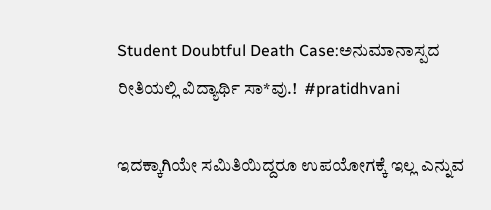Student Doubtful Death Case:ಅನುಮಾನಾಸ್ಪದ ರೀತಿಯಲ್ಲಿ ವಿದ್ಯಾರ್ಥಿ ಸಾ*ವು.!  #pratidhvani

ಇದಕ್ಕಾಗಿಯೇ ಸಮಿತಿಯಿದ್ದರೂ ಉಪಯೋಗಕ್ಕೆ ಇಲ್ಲ ಎನ್ನುವ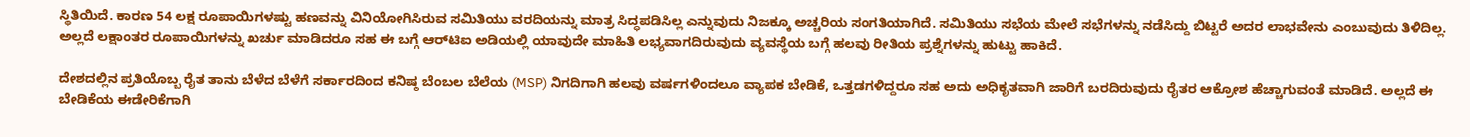ಸ್ಥಿತಿಯಿದೆ. ಕಾರಣ 54 ಲಕ್ಷ ರೂಪಾಯಿಗಳಷ್ಟು ಹಣವನ್ನು ವಿನಿಯೋಗಿಸಿರುವ ಸಮಿತಿಯು ವರದಿಯನ್ನು ಮಾತ್ರ ಸಿದ್ಧಪಡಿಸಿಲ್ಲ ಎನ್ನುವುದು ನಿಜಕ್ಕೂ ಅಚ್ಚರಿಯ ಸಂಗತಿಯಾಗಿದೆ. ಸಮಿತಿಯು ಸಭೆಯ ಮೇಲೆ ಸಭೆಗಳನ್ನು ನಡೆಸಿದ್ದು ಬಿಟ್ಟರೆ ಅದರ ಲಾಭವೇನು ಎಂಬುವುದು ತಿಳಿದಿಲ್ಲ. ಅಲ್ಲದೆ ಲಕ್ಷಾಂತರ ರೂಪಾಯಿಗಳನ್ನು ಖರ್ಚು ಮಾಡಿದರೂ ಸಹ ಈ ಬಗ್ಗೆ ಆರ್‌ಟಿಐ ಅಡಿಯಲ್ಲಿ ಯಾವುದೇ ಮಾಹಿತಿ ಲಭ್ಯವಾಗದಿರುವುದು ವ್ಯವಸ್ಥೆಯ ಬಗ್ಗೆ ಹಲವು ರೀತಿಯ ಪ್ರಶ್ನೆಗಳನ್ನು ಹುಟ್ಟು ಹಾಕಿದೆ.

ದೇಶದಲ್ಲಿನ ಪ್ರತಿಯೊಬ್ಬ ರೈತ ತಾನು ಬೆಳೆದ ಬೆಳೆಗೆ ಸರ್ಕಾರದಿಂದ ಕನಿಷ್ಠ ಬೆಂಬಲ ಬೆಲೆಯ (MSP) ನಿಗದಿಗಾಗಿ ಹಲವು ವರ್ಷಗಳಿಂದಲೂ ವ್ಯಾಪಕ ಬೇಡಿಕೆ, ಒತ್ತಡಗಳಿದ್ದರೂ ಸಹ ಅದು ಅಧಿಕೃತವಾಗಿ ಜಾರಿಗೆ ಬರದಿರುವುದು ರೈತರ ಆಕ್ರೋಶ ಹೆಚ್ಚಾಗುವಂತೆ ಮಾಡಿದೆ. ಅಲ್ಲದೆ ಈ ಬೇಡಿಕೆಯ ಈಡೇರಿಕೆಗಾಗಿ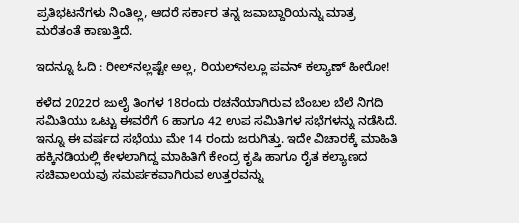ಪ್ರತಿಭಟನೆಗಳು ನಿಂತಿಲ್ಲ, ಆದರೆ ಸರ್ಕಾರ ತನ್ನ ಜವಾಬ್ದಾರಿಯನ್ನು ಮಾತ್ರ ಮರೆತಂತೆ ಕಾಣುತ್ತಿದೆ.

ಇದನ್ನೂ ಓದಿ : ರೀಲ್‌ನಲ್ಲಷ್ಟೇ ಅಲ್ಲ, ರಿಯಲ್‌ನಲ್ಲೂ ಪವನ್‌ ಕಲ್ಯಾಣ್ ಹೀರೋ!

ಕಳೆದ 2022ರ ಜುಲೈ ತಿಂಗಳ 18ರಂದು ರಚನೆಯಾಗಿರುವ ಬೆಂಬಲ ಬೆಲೆ ನಿಗದಿ ಸಮಿತಿಯು ಒಟ್ಟು ಈವರೆಗೆ 6 ಹಾಗೂ 42 ಉಪ ಸಮಿತಿಗಳ ಸಭೆಗಳನ್ನು ನಡೆಸಿದೆ. ಇನ್ನೂ ಈ ವರ್ಷದ ಸಭೆಯು ಮೇ 14 ರಂದು ಜರುಗಿತ್ತು. ಇದೇ ವಿಚಾರಕ್ಕೆ ಮಾಹಿತಿ ಹಕ್ಕಿನಡಿಯಲ್ಲಿ ಕೇಳಲಾಗಿದ್ದ ಮಾಹಿತಿಗೆ ಕೇಂದ್ರ ಕೃಷಿ ಹಾಗೂ ರೈತ ಕಲ್ಯಾಣದ ಸಚಿವಾಲಯವು ಸಮರ್ಪಕವಾಗಿರುವ ಉತ್ತರವನ್ನು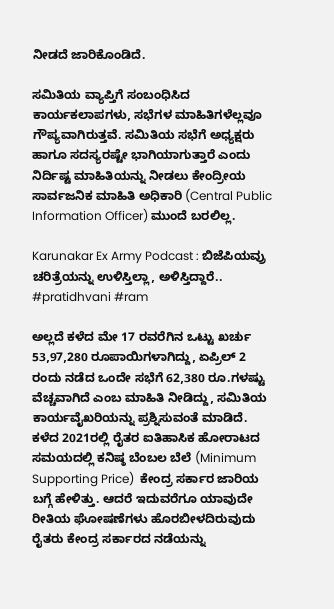ನೀಡದೆ ಜಾರಿಕೊಂಡಿದೆ.

ಸಮಿತಿಯ ವ್ಯಾಪ್ತಿಗೆ ಸಂಬಂಧಿಸಿದ ಕಾರ್ಯಕಲಾಪಗಳು, ಸಭೆಗಳ ಮಾಹಿತಿಗಳೆಲ್ಲವೂ ಗೌಪ್ಯವಾಗಿರುತ್ತವೆ. ಸಮಿತಿಯ ಸಭೆಗೆ ಅಧ್ಯಕ್ಷರು ಹಾಗೂ ಸದಸ್ಯರಷ್ಟೇ ಭಾಗಿಯಾಗುತ್ತಾರೆ ಎಂದು ನಿರ್ದಿಷ್ಟ ಮಾಹಿತಿಯನ್ನು ನೀಡಲು ಕೇಂದ್ರೀಯ ಸಾರ್ವಜನಿಕ ಮಾಹಿತಿ ಅಧಿಕಾರಿ (Central Public Information Officer) ಮುಂದೆ ಬರಲಿಲ್ಲ.

Karunakar Ex Army Podcast : ಬಿಜೆಪಿಯವ್ರು ಚರಿತ್ರೆಯನ್ನು ಉಳಿಸ್ತಿಲ್ಲಾ, ಅಳಿಸ್ತಿದ್ದಾರೆ.. #pratidhvani #ram

ಅಲ್ಲದೆ ಕಳೆದ ಮೇ 17 ರವರೆಗಿನ ಒಟ್ಟು ಖರ್ಚು 53,97,280 ರೂಪಾಯಿಗಳಾಗಿದ್ದು, ಏಪ್ರಿಲ್ 2 ರಂದು ನಡೆದ ಒಂದೇ ಸಭೆಗೆ 62,380 ರೂ.ಗಳಷ್ಟು ವೆಚ್ಚವಾಗಿದೆ ಎಂಬ ಮಾಹಿತಿ ನೀಡಿದ್ದು, ಸಮಿತಿಯ ಕಾರ್ಯವೈಖರಿಯನ್ನು ಪ್ರಶ್ನಿಸುವಂತೆ ಮಾಡಿದೆ. ಕಳೆದ 2021ರಲ್ಲಿ ರೈತರ ಐತಿಹಾಸಿಕ ಹೋರಾಟದ ಸಮಯದಲ್ಲಿ ಕನಿಷ್ಠ ಬೆಂಬಲ ಬೆಲೆ (Minimum Supporting Price)  ಕೇಂದ್ರ ಸರ್ಕಾರ ಜಾರಿಯ ಬಗ್ಗೆ ಹೇಳಿತ್ತು. ಆದರೆ ಇದುವರೆಗೂ ಯಾವುದೇ ರೀತಿಯ ಘೋಷಣೆಗಳು ಹೊರಬೀಳದಿರುವುದು ರೈತರು ಕೇಂದ್ರ ಸರ್ಕಾರದ ನಡೆಯನ್ನು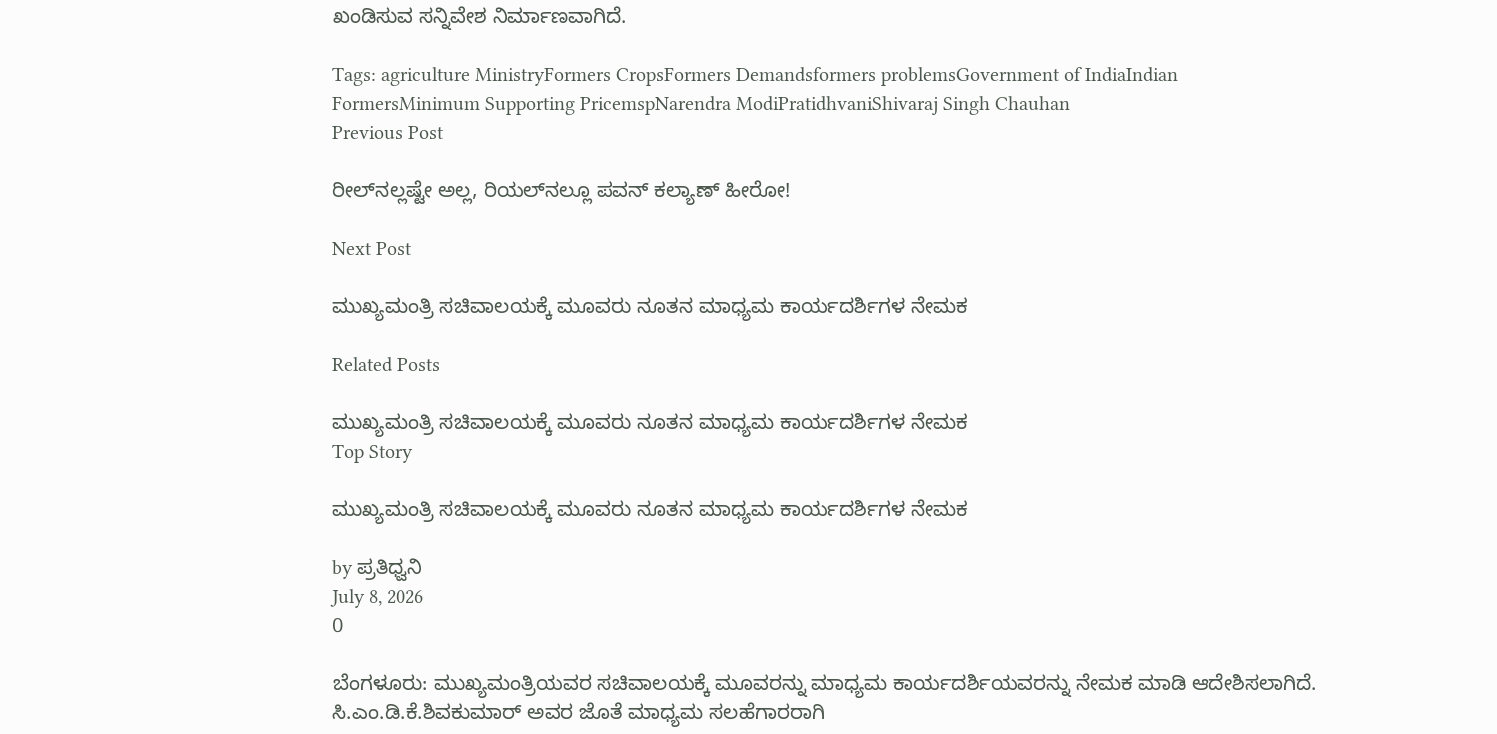ಖಂಡಿಸುವ ಸನ್ನಿವೇಶ ನಿರ್ಮಾಣವಾಗಿದೆ.

Tags: agriculture MinistryFormers CropsFormers Demandsformers problemsGovernment of IndiaIndian FormersMinimum Supporting PricemspNarendra ModiPratidhvaniShivaraj Singh Chauhan
Previous Post

ರೀಲ್‌ನಲ್ಲಷ್ಟೇ ಅಲ್ಲ, ರಿಯಲ್‌ನಲ್ಲೂ ಪವನ್‌ ಕಲ್ಯಾಣ್ ಹೀರೋ!

Next Post

ಮುಖ್ಯಮಂತ್ರಿ ಸಚಿವಾಲಯಕ್ಕೆ ಮೂವರು ನೂತನ ಮಾಧ್ಯಮ ಕಾರ್ಯದರ್ಶಿಗಳ ನೇಮಕ‌

Related Posts

ಮುಖ್ಯಮಂತ್ರಿ ಸಚಿವಾಲಯಕ್ಕೆ ಮೂವರು ನೂತನ ಮಾಧ್ಯಮ ಕಾರ್ಯದರ್ಶಿಗಳ ನೇಮಕ‌
Top Story

ಮುಖ್ಯಮಂತ್ರಿ ಸಚಿವಾಲಯಕ್ಕೆ ಮೂವರು ನೂತನ ಮಾಧ್ಯಮ ಕಾರ್ಯದರ್ಶಿಗಳ ನೇಮಕ‌

by ಪ್ರತಿಧ್ವನಿ
July 8, 2026
0

ಬೆಂಗಳೂರು: ಮುಖ್ಯಮಂತ್ರಿಯವರ ಸಚಿವಾಲಯಕ್ಕೆ ಮೂವರನ್ನು ಮಾಧ್ಯಮ ಕಾರ್ಯದರ್ಶಿಯವರನ್ನು ನೇಮಕ ಮಾಡಿ ಆದೇಶಿಸಲಾಗಿದೆ. ಸಿ.ಎಂ.ಡಿ.ಕೆ.ಶಿವಕುಮಾರ್‌ ಅವರ ಜೊತೆ ಮಾಧ್ಯಮ ಸಲಹೆಗಾರರಾಗಿ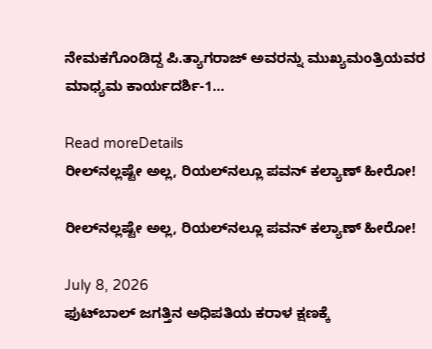ನೇಮಕಗೊಂಡಿದ್ದ ಪಿ.ತ್ಯಾಗರಾಜ್‌ ಅವರನ್ನು ಮುಖ್ಯಮಂತ್ರಿಯವರ ಮಾಧ್ಯಮ ಕಾರ್ಯದರ್ಶಿ-1...

Read moreDetails
ರೀಲ್‌ನಲ್ಲಷ್ಟೇ ಅಲ್ಲ, ರಿಯಲ್‌ನಲ್ಲೂ ಪವನ್‌ ಕಲ್ಯಾಣ್ ಹೀರೋ!

ರೀಲ್‌ನಲ್ಲಷ್ಟೇ ಅಲ್ಲ, ರಿಯಲ್‌ನಲ್ಲೂ ಪವನ್‌ ಕಲ್ಯಾಣ್ ಹೀರೋ!

July 8, 2026
ಫುಟ್‍ಬಾಲ್ ಜಗತ್ತಿನ ಅಧಿಪತಿಯ ಕರಾಳ ಕ್ಷಣಕ್ಕೆ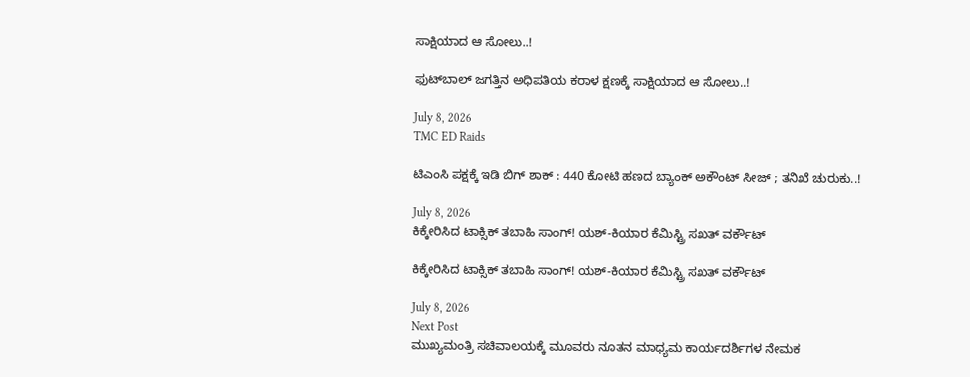ಸಾಕ್ಷಿಯಾದ ಆ ಸೋಲು..!

ಫುಟ್‍ಬಾಲ್ ಜಗತ್ತಿನ ಅಧಿಪತಿಯ ಕರಾಳ ಕ್ಷಣಕ್ಕೆ ಸಾಕ್ಷಿಯಾದ ಆ ಸೋಲು..!

July 8, 2026
TMC ED Raids

ಟಿಎಂಸಿ ಪಕ್ಷಕ್ಕೆ ಇಡಿ ಬಿಗ್‌ ಶಾಕ್‌ : 440 ಕೋಟಿ ಹಣದ ಬ್ಯಾಂಕ್‌ ಅಕೌಂಟ್‌ ಸೀಜ್‌ ; ತನಿಖೆ ಚುರುಕು..!

July 8, 2026
ಕಿಕ್ಕೇರಿಸಿದ ಟಾಕ್ಸಿಕ್‌ ತಬಾಹಿ ಸಾಂಗ್! ಯಶ್-ಕಿಯಾರ ಕೆಮಿಸ್ಟ್ರಿ ಸಖತ್‌ ವರ್ಕೌಟ್

ಕಿಕ್ಕೇರಿಸಿದ ಟಾಕ್ಸಿಕ್‌ ತಬಾಹಿ ಸಾಂಗ್! ಯಶ್-ಕಿಯಾರ ಕೆಮಿಸ್ಟ್ರಿ ಸಖತ್‌ ವರ್ಕೌಟ್

July 8, 2026
Next Post
ಮುಖ್ಯಮಂತ್ರಿ ಸಚಿವಾಲಯಕ್ಕೆ ಮೂವರು ನೂತನ ಮಾಧ್ಯಮ ಕಾರ್ಯದರ್ಶಿಗಳ ನೇಮಕ‌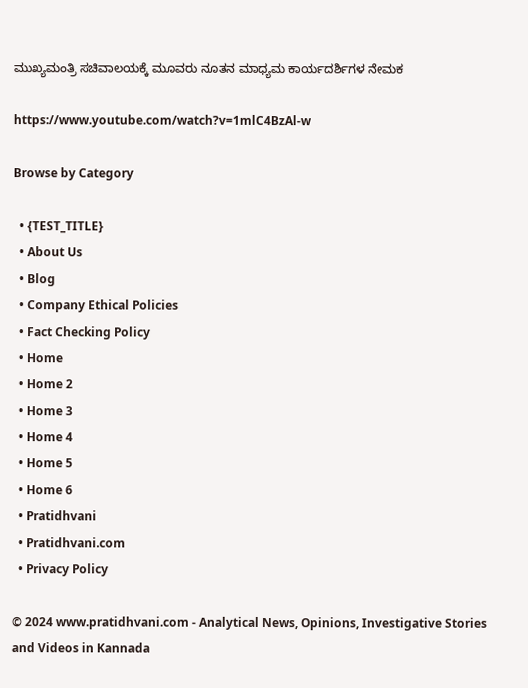ಮುಖ್ಯಮಂತ್ರಿ ಸಚಿವಾಲಯಕ್ಕೆ ಮೂವರು ನೂತನ ಮಾಧ್ಯಮ ಕಾರ್ಯದರ್ಶಿಗಳ ನೇಮಕ‌

https://www.youtube.com/watch?v=1mlC4BzAl-w

Browse by Category

  • {TEST_TITLE}
  • About Us
  • Blog
  • Company Ethical Policies
  • Fact Checking Policy
  • Home
  • Home 2
  • Home 3
  • Home 4
  • Home 5
  • Home 6
  • Pratidhvani
  • Pratidhvani.com
  • Privacy Policy

© 2024 www.pratidhvani.com - Analytical News, Opinions, Investigative Stories and Videos in Kannada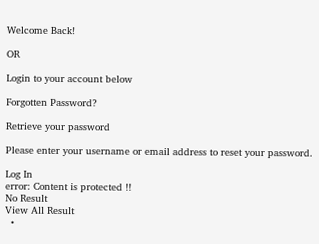Welcome Back!

OR

Login to your account below

Forgotten Password?

Retrieve your password

Please enter your username or email address to reset your password.

Log In
error: Content is protected !!
No Result
View All Result
  •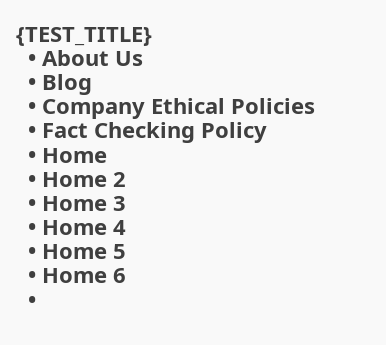{TEST_TITLE}
  • About Us
  • Blog
  • Company Ethical Policies
  • Fact Checking Policy
  • Home
  • Home 2
  • Home 3
  • Home 4
  • Home 5
  • Home 6
  •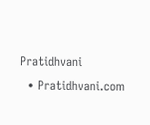Pratidhvani
  • Pratidhvani.com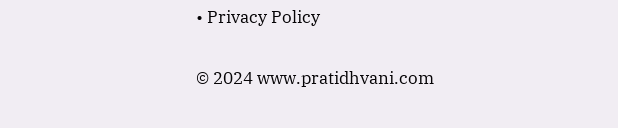• Privacy Policy

© 2024 www.pratidhvani.com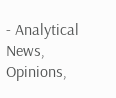- Analytical News, Opinions,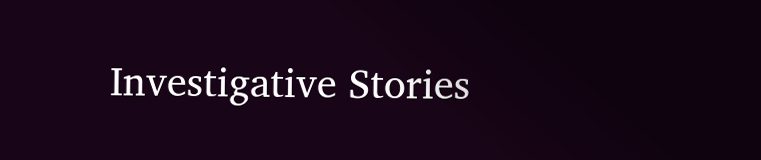Investigative Stories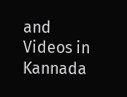and Videos in Kannada